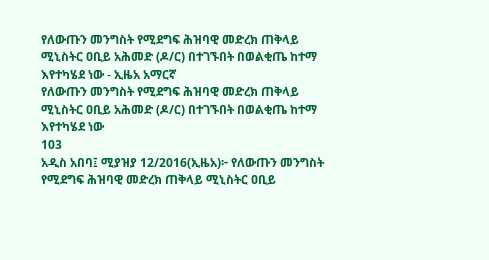የለውጡን መንግስት የሚደግፍ ሕዝባዊ መድረክ ጠቅላይ ሚኒስትር ዐቢይ አሕመድ (ዶ/ር) በተገኙበት በወልቂጤ ከተማ እየተካሄደ ነው - ኢዜአ አማርኛ
የለውጡን መንግስት የሚደግፍ ሕዝባዊ መድረክ ጠቅላይ ሚኒስትር ዐቢይ አሕመድ (ዶ/ር) በተገኙበት በወልቂጤ ከተማ እየተካሄደ ነው
103
አዲስ አበባ፤ ሚያዝያ 12/2016(ኢዜአ)፦ የለውጡን መንግስት የሚደግፍ ሕዝባዊ መድረክ ጠቅላይ ሚኒስትር ዐቢይ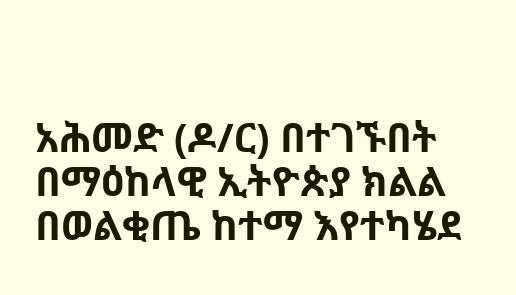አሕመድ (ዶ/ር) በተገኙበት በማዕከላዊ ኢትዮጵያ ክልል በወልቂጤ ከተማ እየተካሄደ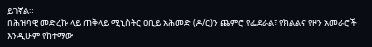ይገኛል።
በሕዝባዊ መድረኩ ላይ ጠቅላይ ሚኒስትር ዐቢይ አሕመድ (ዶ/ር)ን ጨምሮ የፌደራል፣ የክልልና የዞን አመራሮች እንዲሁም የከተማው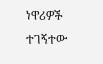ነዋሪዎች ተገኝተው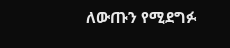ለውጡን የሚደግፉ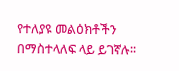የተለያዩ መልዕክቶችን በማስተላለፍ ላይ ይገኛሉ፡፡